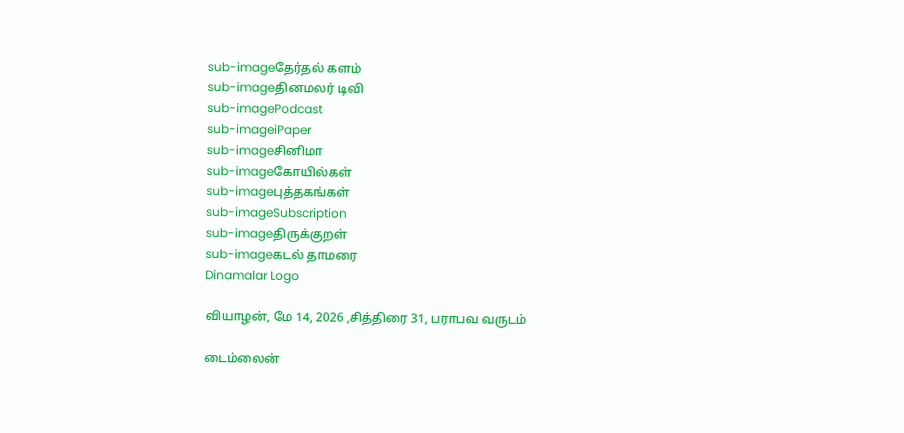sub-imageதேர்தல் களம்
sub-imageதினமலர் டிவி
sub-imagePodcast
sub-imageiPaper
sub-imageசினிமா
sub-imageகோயில்கள்
sub-imageபுத்தகங்கள்
sub-imageSubscription
sub-imageதிருக்குறள்
sub-imageகடல் தாமரை
Dinamalar Logo

வியாழன், மே 14, 2026 ,சித்திரை 31, பராபவ வருடம்

டைம்லைன்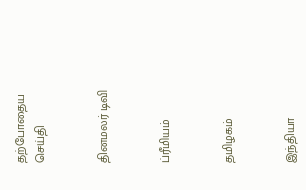தற்போதைய செய்தி


தினமலர் டிவி


ப்ரீமியம்


தமிழகம்


இந்தியா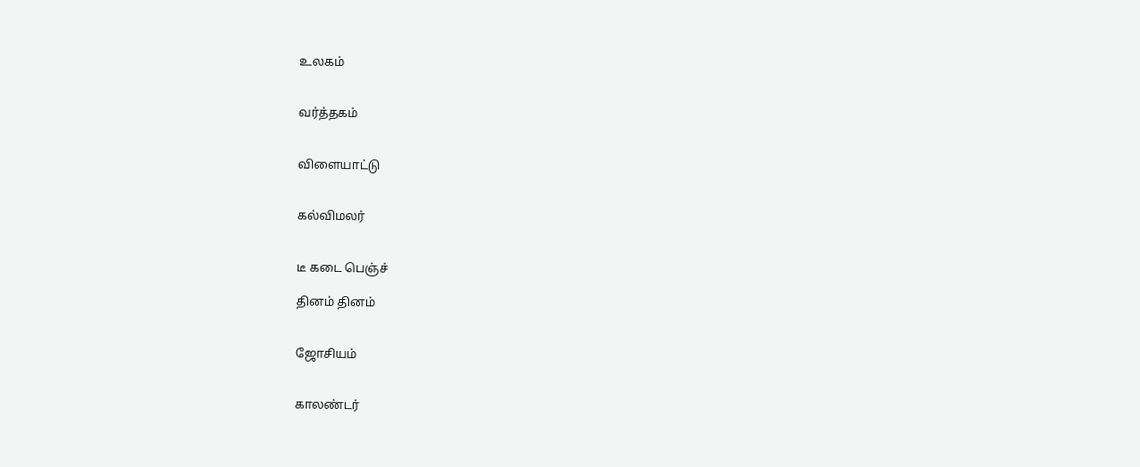உலகம்


வர்த்தகம்


விளையாட்டு


கல்விமலர்


டீ கடை பெஞ்ச்

தினம் தினம்


ஜோசியம்


காலண்டர்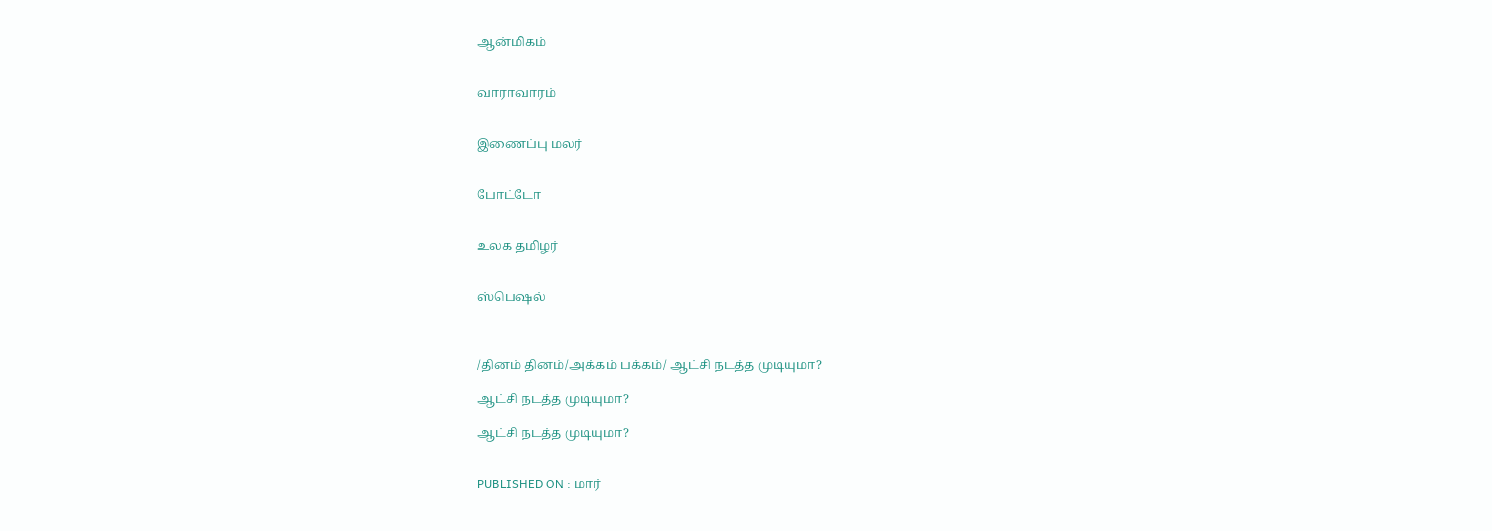ஆன்மிகம்


வாராவாரம்


இணைப்பு மலர்


போட்டோ


உலக தமிழர்


ஸ்பெஷல்



/தினம் தினம்/அக்கம் பக்கம்/ ஆட்சி நடத்த முடியுமா?

ஆட்சி நடத்த முடியுமா?

ஆட்சி நடத்த முடியுமா?


PUBLISHED ON : மார்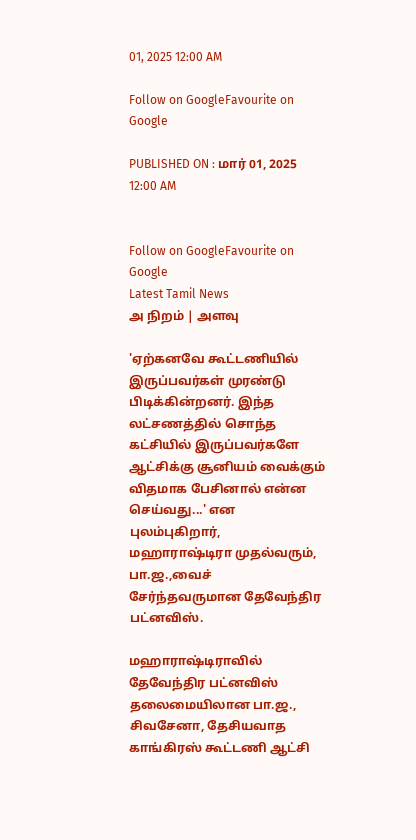01, 2025 12:00 AM

Follow on GoogleFavourite on Google

PUBLISHED ON : மார் 01, 2025 12:00 AM


Follow on GoogleFavourite on Google
Latest Tamil News
அ நிறம் | அளவு

'ஏற்கனவே கூட்டணியில் இருப்பவர்கள் முரண்டு பிடிக்கின்றனர். இந்த லட்சணத்தில் சொந்த கட்சியில் இருப்பவர்களே ஆட்சிக்கு சூனியம் வைக்கும் விதமாக பேசினால் என்ன செய்வது...' என புலம்புகிறார், மஹாராஷ்டிரா முதல்வரும், பா.ஜ.,வைச் சேர்ந்தவருமான தேவேந்திர பட்னவிஸ்.

மஹாராஷ்டிராவில் தேவேந்திர பட்னவிஸ் தலைமையிலான பா.ஜ., சிவசேனா, தேசியவாத காங்கிரஸ் கூட்டணி ஆட்சி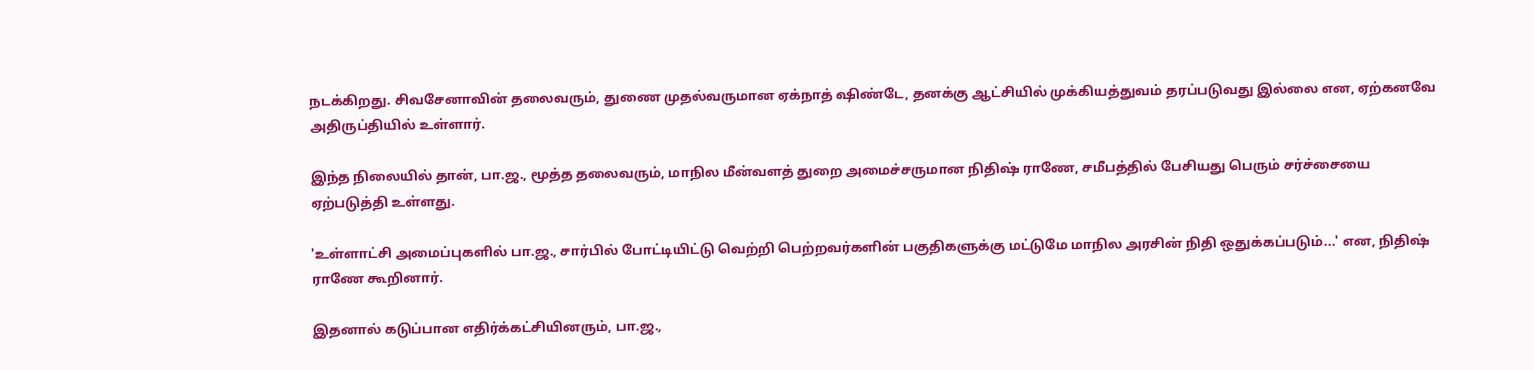நடக்கிறது. சிவசேனாவின் தலைவரும், துணை முதல்வருமான ஏக்நாத் ஷிண்டே, தனக்கு ஆட்சியில் முக்கியத்துவம் தரப்படுவது இல்லை என, ஏற்கனவே அதிருப்தியில் உள்ளார்.

இந்த நிலையில் தான், பா.ஜ., மூத்த தலைவரும், மாநில மீன்வளத் துறை அமைச்சருமான நிதிஷ் ராணே, சமீபத்தில் பேசியது பெரும் சர்ச்சையை ஏற்படுத்தி உள்ளது.

'உள்ளாட்சி அமைப்புகளில் பா.ஜ., சார்பில் போட்டியிட்டு வெற்றி பெற்றவர்களின் பகுதிகளுக்கு மட்டுமே மாநில அரசின் நிதி ஒதுக்கப்படும்...' என, நிதிஷ் ராணே கூறினார்.

இதனால் கடுப்பான எதிர்க்கட்சியினரும், பா.ஜ.,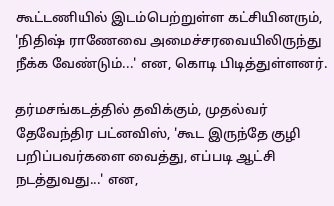கூட்டணியில் இடம்பெற்றுள்ள கட்சியினரும், 'நிதிஷ் ராணேவை அமைச்சரவையிலிருந்து நீக்க வேண்டும்...' என, கொடி பிடித்துள்ளனர்.

தர்மசங்கடத்தில் தவிக்கும், முதல்வர் தேவேந்திர பட்னவிஸ், 'கூட இருந்தே குழி பறிப்பவர்களை வைத்து, எப்படி ஆட்சி நடத்துவது...' என,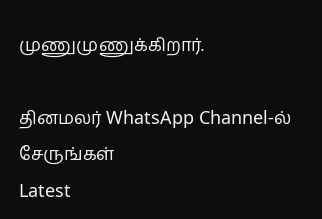முணுமுணுக்கிறார்.

தினமலர் WhatsApp Channel-ல் சேருங்கள்
Latest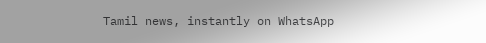Tamil news, instantly on WhatsApp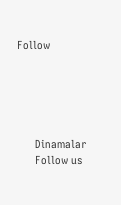Follow





      Dinamalar
      Follow us